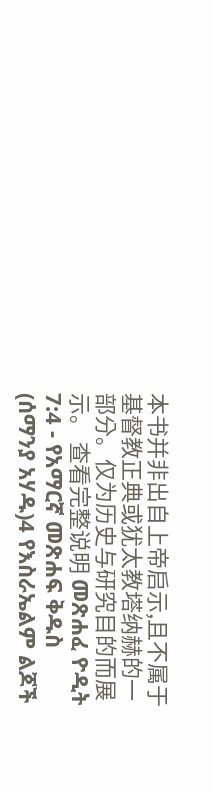本书并非出自上帝启示,且不属于基督教正典或犹太教塔纳赫的一部分。仅为历史与研究目的而展示。 查看完整说明 መጽሐፈ ዮዲት 7:4 - የአማርኛ መጽሐፍ ቅዱስ (ሰማንያ አሃዱ)4 የእስራኤልም ልጆች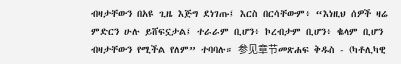ብዛታቸውን በአዩ ጊዜ እጅግ ደነገጡ፤ እርስ በርሳቸውም፥ “እነዚህ ሰዎች ዛሬ ምድርን ሁሉ ይሸፍኗታል፤ ተራራም ቢሆን፥ ኮረብታም ቢሆን፥ ቈላም ቢሆን ብዛታቸውን የሚችል የለም” ተባባሉ። 参见章节መጽሐፍ ቅዱስ - (ካቶሊካዊ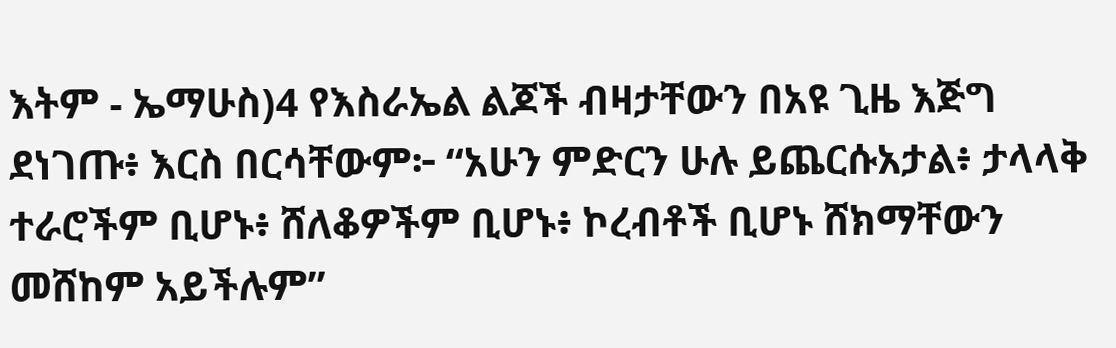እትም - ኤማሁስ)4 የእስራኤል ልጆች ብዛታቸውን በአዩ ጊዜ እጅግ ደነገጡ፥ እርስ በርሳቸውም፦ “አሁን ምድርን ሁሉ ይጨርሱአታል፥ ታላላቅ ተራሮችም ቢሆኑ፥ ሸለቆዎችም ቢሆኑ፥ ኮረብቶች ቢሆኑ ሸክማቸውን መሸከም አይችሉም”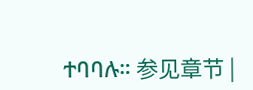ተባባሉ። 参见章节 |